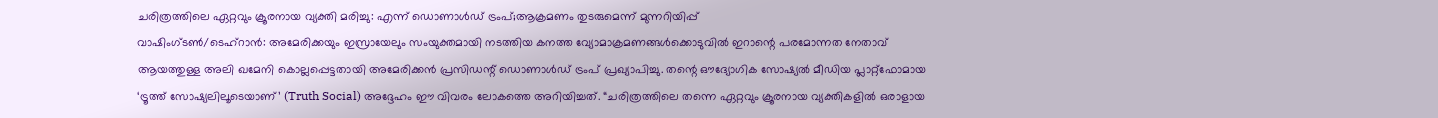ചരിത്രത്തിലെ ഏറ്റവും ക്രൂരനായ വ്യക്തി മരിച്ചു: എന്ന് ഡൊണാൾഡ് ട്രംപ്;ആക്രമണം തുടരുമെന്ന് മുന്നറിയിപ്പ്
വാഷിംഗ്ടൺ/ടെഹ്റാൻ: അമേരിക്കയും ഇസ്രായേലും സംയുക്തമായി നടത്തിയ കനത്ത വ്യോമാക്രമണങ്ങൾക്കൊടുവിൽ ഇറാന്റെ പരമോന്നത നേതാവ് ആയത്തുള്ള അലി ഖമേനി കൊല്ലപ്പെട്ടതായി അമേരിക്കൻ പ്രസിഡന്റ് ഡൊണാൾഡ് ട്രംപ് പ്രഖ്യാപിച്ചു. തന്റെ ഔദ്യോഗിക സോഷ്യൽ മീഡിയ പ്ലാറ്റ്ഫോമായ ‘ട്രൂത്ത് സോഷ്യലിലൂടെയാണ്’ (Truth Social) അദ്ദേഹം ഈ വിവരം ലോകത്തെ അറിയിച്ചത്. “ചരിത്രത്തിലെ തന്നെ ഏറ്റവും ക്രൂരനായ വ്യക്തികളിൽ ഒരാളായ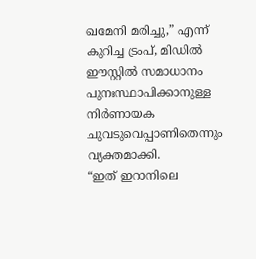ഖമേനി മരിച്ചു,” എന്ന് കുറിച്ച ട്രംപ്, മിഡിൽ ഈസ്റ്റിൽ സമാധാനം പുനഃസ്ഥാപിക്കാനുള്ള നിർണായക ചുവടുവെപ്പാണിതെന്നും വ്യക്തമാക്കി.
“ഇത് ഇറാനിലെ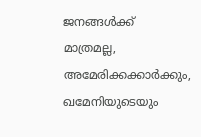ജനങ്ങൾക്ക് മാത്രമല്ല, അമേരിക്കക്കാർക്കും, ഖമേനിയുടെയും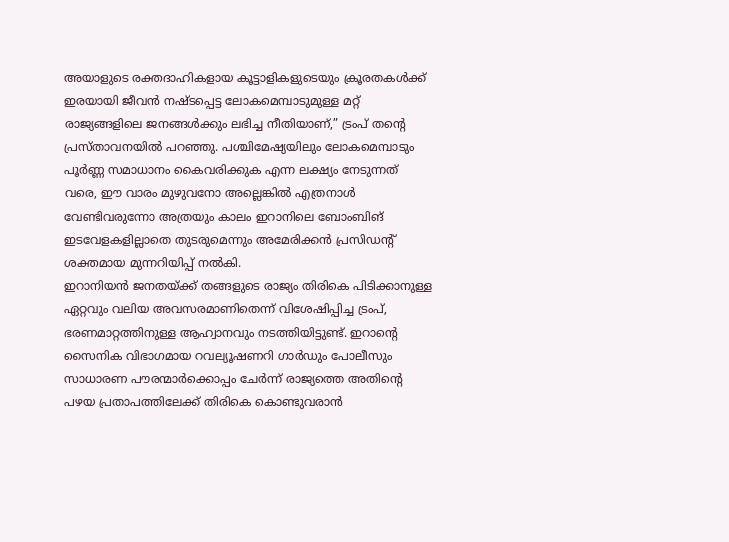അയാളുടെ രക്തദാഹികളായ കൂട്ടാളികളുടെയും ക്രൂരതകൾക്ക് ഇരയായി ജീവൻ നഷ്ടപ്പെട്ട ലോകമെമ്പാടുമുള്ള മറ്റ് രാജ്യങ്ങളിലെ ജനങ്ങൾക്കും ലഭിച്ച നീതിയാണ്,” ട്രംപ് തന്റെ പ്രസ്താവനയിൽ പറഞ്ഞു. പശ്ചിമേഷ്യയിലും ലോകമെമ്പാടും പൂർണ്ണ സമാധാനം കൈവരിക്കുക എന്ന ലക്ഷ്യം നേടുന്നത് വരെ, ഈ വാരം മുഴുവനോ അല്ലെങ്കിൽ എത്രനാൾ വേണ്ടിവരുന്നോ അത്രയും കാലം ഇറാനിലെ ബോംബിങ് ഇടവേളകളില്ലാതെ തുടരുമെന്നും അമേരിക്കൻ പ്രസിഡന്റ് ശക്തമായ മുന്നറിയിപ്പ് നൽകി.
ഇറാനിയൻ ജനതയ്ക്ക് തങ്ങളുടെ രാജ്യം തിരികെ പിടിക്കാനുള്ള ഏറ്റവും വലിയ അവസരമാണിതെന്ന് വിശേഷിപ്പിച്ച ട്രംപ്, ഭരണമാറ്റത്തിനുള്ള ആഹ്വാനവും നടത്തിയിട്ടുണ്ട്. ഇറാന്റെ സൈനിക വിഭാഗമായ റവല്യൂഷണറി ഗാർഡും പോലീസും സാധാരണ പൗരന്മാർക്കൊപ്പം ചേർന്ന് രാജ്യത്തെ അതിന്റെ പഴയ പ്രതാപത്തിലേക്ക് തിരികെ കൊണ്ടുവരാൻ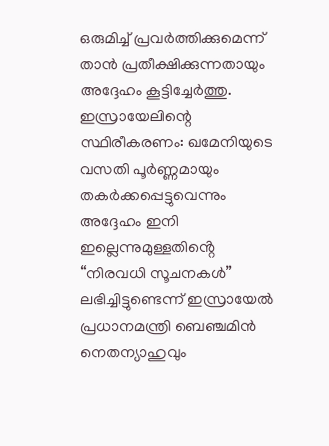ഒരുമിച്ച് പ്രവർത്തിക്കുമെന്ന് താൻ പ്രതീക്ഷിക്കുന്നതായും അദ്ദേഹം കൂട്ടിച്ചേർത്തു.
ഇസ്രായേലിന്റെ സ്ഥിരീകരണം: ഖമേനിയുടെ വസതി പൂർണ്ണമായും തകർക്കപ്പെട്ടുവെന്നും അദ്ദേഹം ഇനി ഇല്ലെന്നുമുള്ളതിൻ്റെ “നിരവധി സൂചനകൾ” ലഭിച്ചിട്ടുണ്ടെന്ന് ഇസ്രായേൽ പ്രധാനമന്ത്രി ബെഞ്ചമിൻ നെതന്യാഹുവും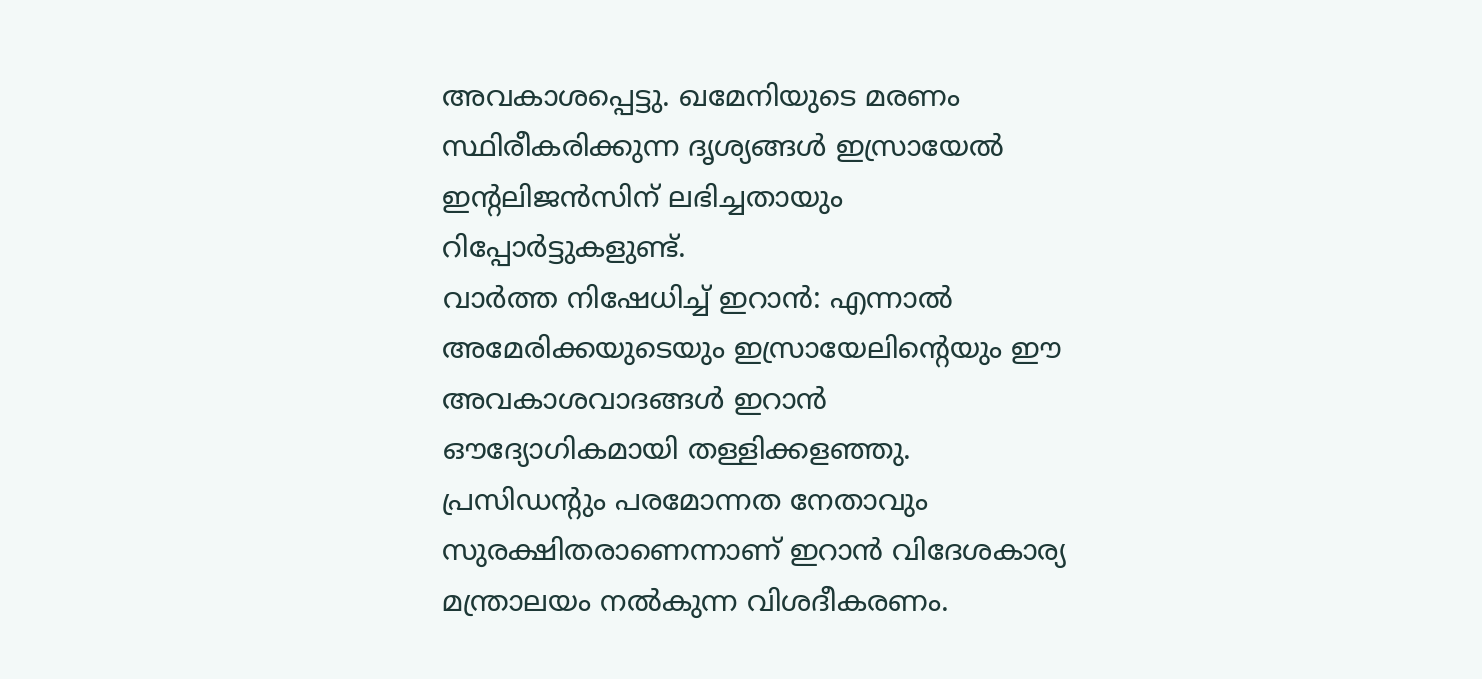അവകാശപ്പെട്ടു. ഖമേനിയുടെ മരണം സ്ഥിരീകരിക്കുന്ന ദൃശ്യങ്ങൾ ഇസ്രായേൽ ഇൻ്റലിജൻസിന് ലഭിച്ചതായും റിപ്പോർട്ടുകളുണ്ട്.
വാർത്ത നിഷേധിച്ച് ഇറാൻ: എന്നാൽ അമേരിക്കയുടെയും ഇസ്രായേലിൻ്റെയും ഈ അവകാശവാദങ്ങൾ ഇറാൻ ഔദ്യോഗികമായി തള്ളിക്കളഞ്ഞു. പ്രസിഡന്റും പരമോന്നത നേതാവും സുരക്ഷിതരാണെന്നാണ് ഇറാൻ വിദേശകാര്യ മന്ത്രാലയം നൽകുന്ന വിശദീകരണം.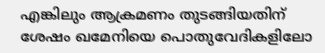എങ്കിലും ആക്രമണം തുടങ്ങിയതിന് ശേഷം ഖമേനിയെ പൊതുവേദികളിലോ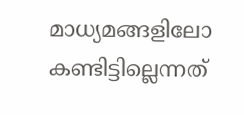മാധ്യമങ്ങളിലോ കണ്ടിട്ടില്ലെന്നത്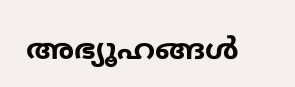അഭ്യൂഹങ്ങൾ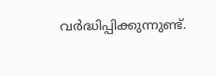വർദ്ധിപ്പിക്കുന്നുണ്ട്.